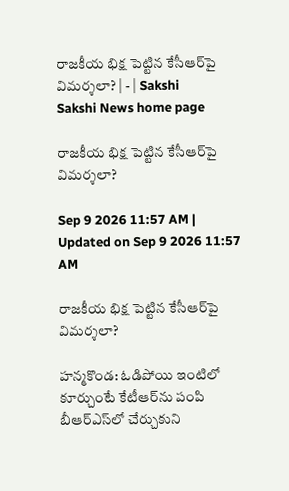రాజకీయ భిక్ష పెట్టిన కేసీఆర్‌పై విమర్శలా? | - | Sakshi
Sakshi News home page

రాజకీయ భిక్ష పెట్టిన కేసీఆర్‌పై విమర్శలా?

Sep 9 2026 11:57 AM | Updated on Sep 9 2026 11:57 AM

రాజకీయ భిక్ష పెట్టిన కేసీఆర్‌పై విమర్శలా?

హన్మకొండ: ఓడిపోయి ఇంటిలో కూర్చుంటే కేటీఆర్‌ను పంపి బీఆర్‌ఎస్‌లో చేర్చుకుని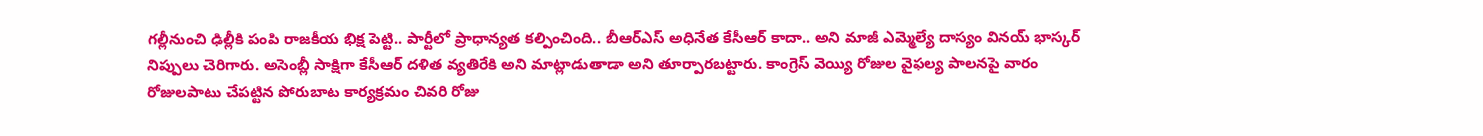గల్లీనుంచి ఢిల్లీకి పంపి రాజకీయ భిక్ష పెట్టి.. పార్టీలో ప్రాధాన్యత కల్పించింది.. బీఆర్‌ఎస్‌ అధినేత కేసీఆర్‌ కాదా.. అని మాజీ ఎమ్మెల్యే దాస్యం వినయ్‌ భాస్కర్‌ నిప్పులు చెరిగారు. అసెంబ్లీ సాక్షిగా కేసీఆర్‌ దళిత వ్యతిరేకి అని మాట్లాడుతాడా అని తూర్పారబట్టారు. కాంగ్రెస్‌ వెయ్యి రోజుల వైఫల్య పాలనపై వారం రోజులపాటు చేపట్టిన పోరుబాట కార్యక్రమం చివరి రోజు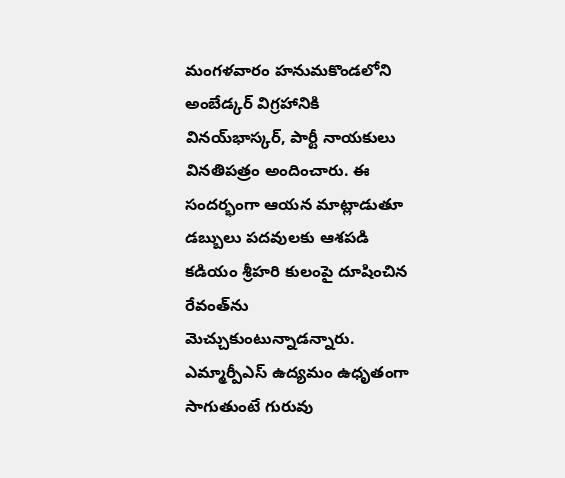మంగళవారం హనుమకొండలోని అంబేడ్కర్‌ విగ్రహానికి వినయ్‌భాస్కర్‌, పార్టీ నాయకులు వినతిపత్రం అందించారు. ఈ సందర్భంగా ఆయన మాట్లాడుతూ డబ్బులు పదవులకు ఆశపడి కడియం శ్రీహరి కులంపై దూషించిన రేవంత్‌ను మెచ్చుకుంటున్నాడన్నారు. ఎమ్మార్పీఎస్‌ ఉద్యమం ఉధృతంగా సాగుతుంటే గురువు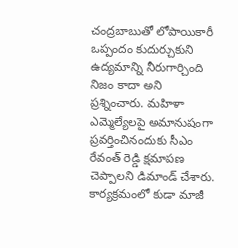చంద్రబాబుతో లోపాయికారీ ఒప్పందం కుదుర్చుకుని ఉద్యమాన్ని నీరుగార్చింది నిజం కాదా అని ప్రశ్నించారు. మహిళా ఎమ్మెల్యేలపై అమానుషంగా ప్రవర్తించినందుకు సీఎం రేవంత్‌ రెడ్డి క్షమాపణ చెప్పాలని డిమాండ్‌ చేశారు. కార్యక్రమంలో కుడా మాజీ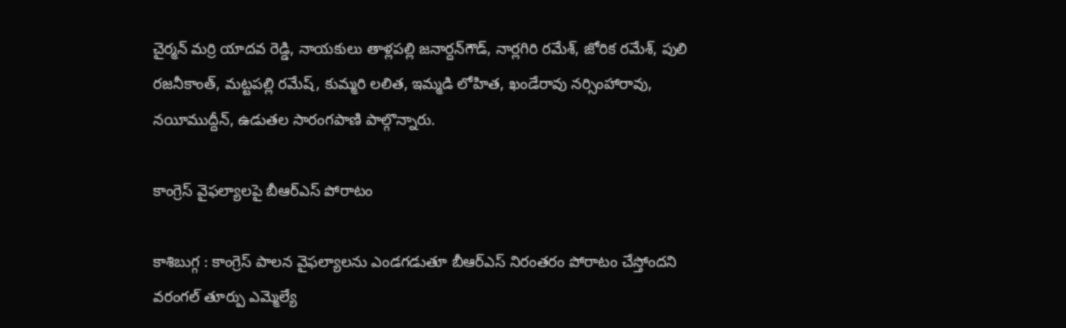చైర్మన్‌ మర్రి యాదవ రెడ్డి, నాయకులు తాళ్లపల్లి జనార్దన్‌గౌడ్‌, నార్లగిరి రమేశ్‌, జోరిక రమేశ్‌, పులి రజనీకాంత్‌, మట్టపల్లి రమేష్‌, కుమ్మరి లలిత, ఇమ్మడి లోహిత, ఖండేరావు నర్సింహారావు, నయీముద్దీన్‌, ఉడుతల సారంగపాణి పాల్గొన్నారు.

కాంగ్రెస్‌ వైఫల్యాలపై బీఆర్‌ఎస్‌ పోరాటం

కాశిబుగ్గ : కాంగ్రెస్‌ పాలన వైఫల్యాలను ఎండగడుతూ బీఆర్‌ఎస్‌ నిరంతరం పోరాటం చేస్తోందని వరంగల్‌ తూర్పు ఎమ్మెల్యే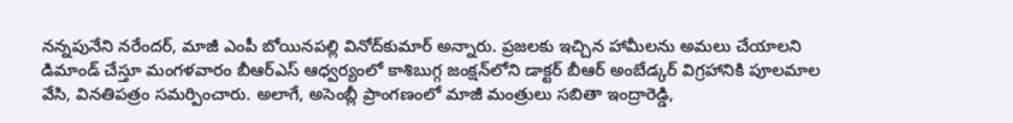నన్నపునేని నరేందర్‌, మాజీ ఎంపీ బోయినపల్లి వినోద్‌కుమార్‌ అన్నారు. ప్రజలకు ఇచ్చిన హామీలను అమలు చేయాలని డిమాండ్‌ చేస్తూ మంగళవారం బీఆర్‌ఎస్‌ ఆధ్వర్యంలో కాశిబుగ్గ జంక్షన్‌లోని డాక్టర్‌ బీఆర్‌ అంబేడ్కర్‌ విగ్రహానికి పూలమాల వేసి, వినతిపత్రం సమర్పించారు. అలాగే, అసెంబ్లీ ప్రాంగణంలో మాజీ మంత్రులు సబితా ఇంద్రారెడ్డి,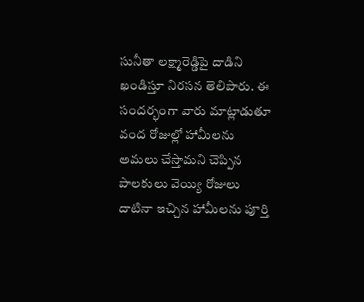సునీతా లక్ష్మారెడ్డిపై దాడిని ఖండిస్తూ నిరసన తెలిపారు. ఈ సందర్భంగా వారు మాట్లాడుతూ వంద రోజుల్లో హామీలను అమలు చేస్తామని చెప్పిన పాలకులు వెయ్యి రోజులు దాటినా ఇచ్చిన హామీలను పూర్తి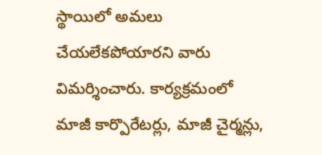స్థాయిలో అమలు చేయలేకపోయారని వారు విమర్శించారు. కార్యక్రమంలో మాజీ కార్పొరేటర్లు, మాజీ చైర్మన్లు,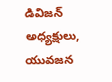డివిజన్‌ అధ్యక్షులు, యువజన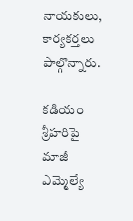నాయకులు, కార్యకర్తలు పాల్గొన్నారు.

కడియం శ్రీహరిపై మాజీ ఎమ్మెల్యే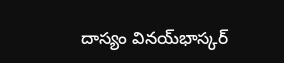దాస్యం వినయ్‌భాస్కర్‌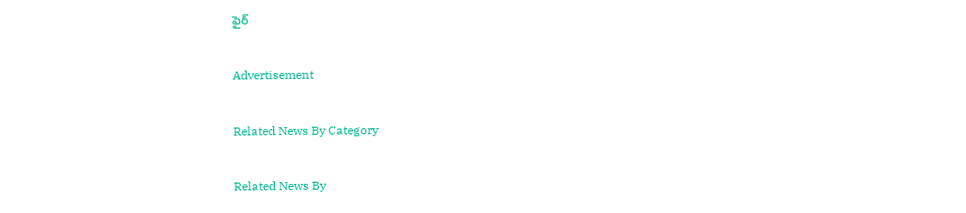ఫైర్‌

Advertisement

Related News By Category

Related News By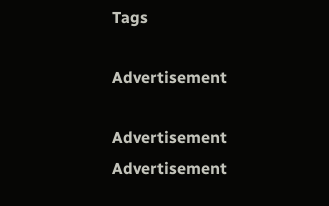Tags

Advertisement

Advertisement
Advertisement